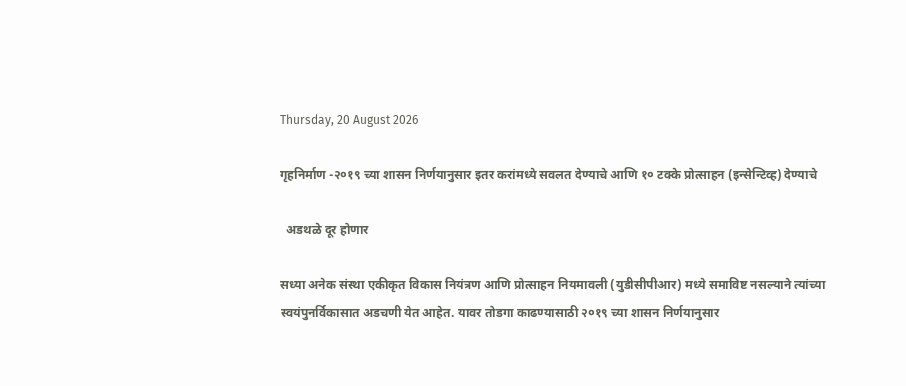Thursday, 20 August 2026

गृहनिर्माण -२०१९ च्या शासन निर्णयानुसार इतर करांमध्ये सवलत देण्याचे आणि १० टक्के प्रोत्साहन (इन्सेन्टिव्ह) देण्याचे

  अडथळे दूर होणार

सध्या अनेक संस्था एकीकृत विकास नियंत्रण आणि प्रोत्साहन नियमावली (युडीसीपीआर) मध्ये समाविष्ट नसल्याने त्यांच्या स्वयंपुनर्विकासात अडचणी येत आहेत. यावर तोडगा काढण्यासाठी २०१९ च्या शासन निर्णयानुसार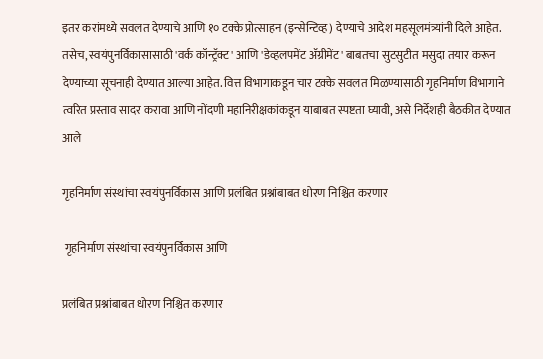इतर करांमध्ये सवलत देण्याचे आणि १० टक्के प्रोत्साहन (इन्सेन्टिव्ह) देण्याचे आदेश महसूलमंत्र्यांनी दिले आहेत. तसेच, स्वयंपुनर्विकासासाठी 'वर्क कॉन्ट्रॅक्ट' आणि 'डेव्हलपमेंट ॲग्रीमेंट' बाबतचा सुटसुटीत मसुदा तयार करून देण्याच्या सूचनाही देण्यात आल्या आहेत. वित्त विभागाकडून चार टक्के सवलत मिळण्यासाठी गृहनिर्माण विभागाने त्वरित प्रस्ताव सादर करावा आणि नोंदणी महानिरीक्षकांकडून याबाबत स्पष्टता घ्यावी, असे निर्देशही बैठकीत देण्यात आले

गृहनिर्माण संस्थांचा स्वयंपुनर्विकास आणि प्रलंबित प्रश्नांबाबत धोरण निश्चित करणार

 गृहनिर्माण संस्थांचा स्वयंपुनर्विकास आणि

प्रलंबित प्रश्नांबाबत धोरण निश्चित करणार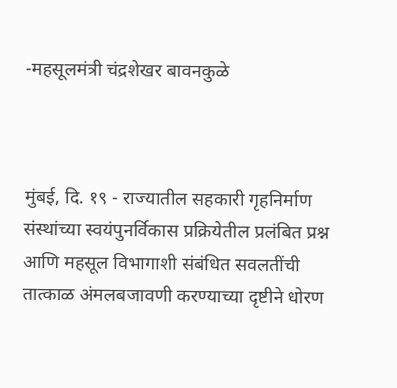-महसूलमंत्री चंद्रशेखर बावनकुळे



मुंबई, दि. १९ - राज्यातील सहकारी गृहनिर्माण संस्थांच्या स्वयंपुनर्विकास प्रक्रियेतील प्रलंबित प्रश्न आणि महसूल विभागाशी संबंधित सवलतींची तात्काळ अंमलबजावणी करण्याच्या दृष्टीने धोरण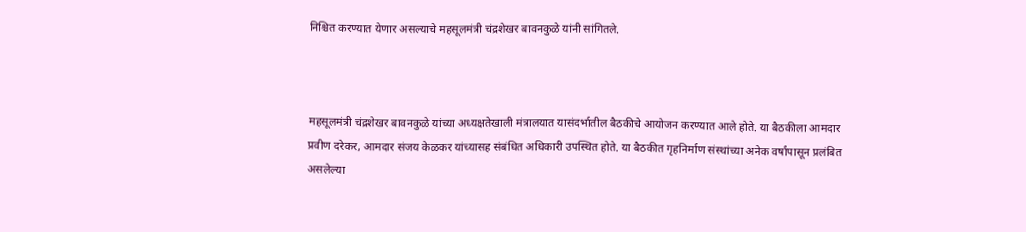निश्चित करण्यात येणार असल्याचे महसूलमंत्री चंद्रशेखर बावनकुळे यांनी सांगितले.



महसूलमंत्री चंद्रशेखर बावनकुळे यांच्या अध्यक्षतेखाली मंत्रालयात यासंदर्भातील बैठकीचे आयोजन करण्यात आले होते. या बैठकीला आमदार प्रवीण दरेकर, आमदार संजय केळकर यांच्यासह संबंधित अधिकारी उपस्थित होते. या बैठकीत गृहनिर्माण संस्थांच्या अनेक वर्षांपासून प्रलंबित असलेल्या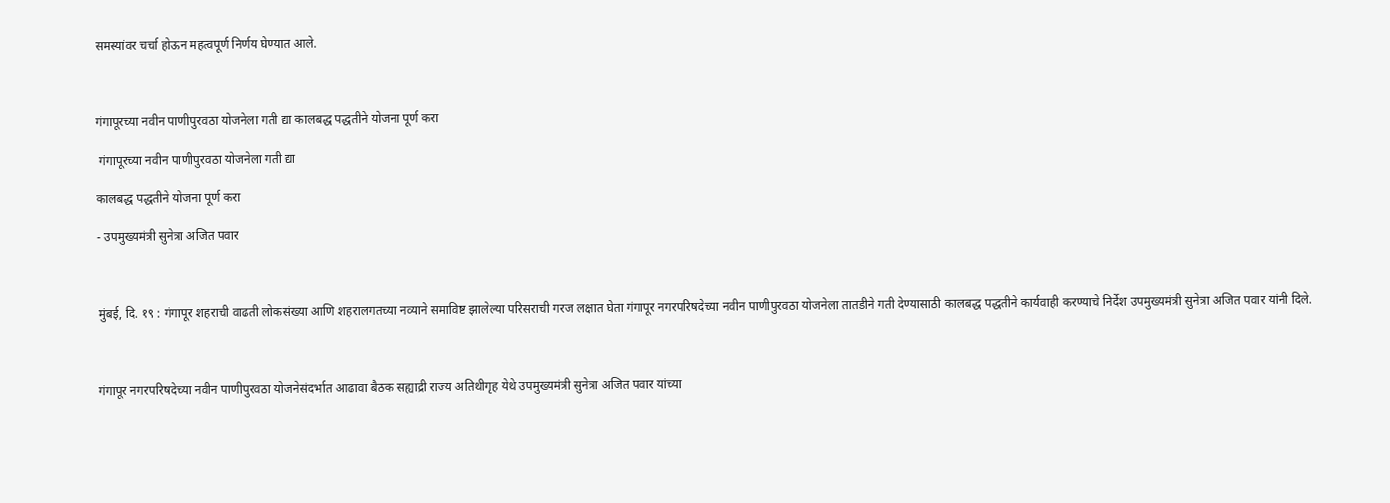समस्यांवर चर्चा होऊन महत्वपूर्ण निर्णय घेण्यात आले.



गंगापूरच्या नवीन पाणीपुरवठा योजनेला गती द्या कालबद्ध पद्धतीने योजना पूर्ण करा

 गंगापूरच्या नवीन पाणीपुरवठा योजनेला गती द्या

कालबद्ध पद्धतीने योजना पूर्ण करा

- उपमुख्यमंत्री सुनेत्रा अजित पवार



मुंबई, दि. १९ : गंगापूर शहराची वाढती लोकसंख्या आणि शहरालगतच्या नव्याने समाविष्ट झालेल्या परिसराची गरज लक्षात घेता गंगापूर नगरपरिषदेच्या नवीन पाणीपुरवठा योजनेला तातडीने गती देण्यासाठी कालबद्ध पद्धतीने कार्यवाही करण्याचे निर्देश उपमुख्यमंत्री सुनेत्रा अजित पवार यांनी दिले.



गंगापूर नगरपरिषदेच्या नवीन पाणीपुरवठा योजनेसंदर्भात आढावा बैठक सह्याद्री राज्य अतिथीगृह येथे उपमुख्यमंत्री सुनेत्रा अजित पवार यांच्या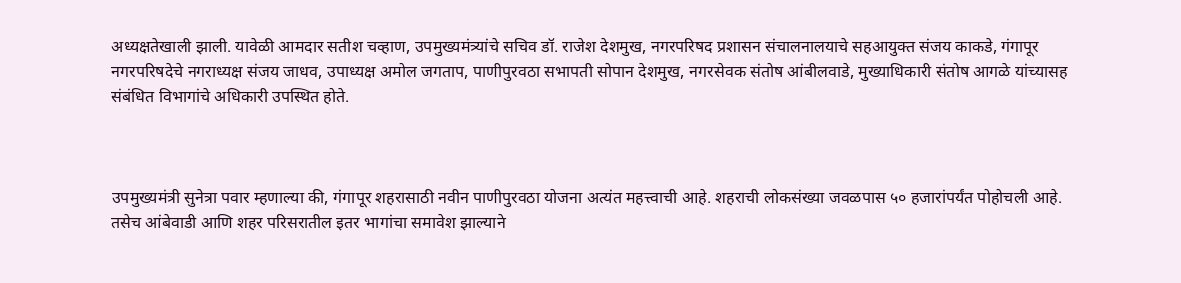अध्यक्षतेखाली झाली. यावेळी आमदार सतीश चव्हाण, उपमुख्यमंत्र्यांचे सचिव डॉ. राजेश देशमुख, नगरपरिषद प्रशासन संचालनालयाचे सहआयुक्त संजय काकडे, गंगापूर नगरपरिषदेचे नगराध्यक्ष संजय जाधव, उपाध्यक्ष अमोल जगताप, पाणीपुरवठा सभापती सोपान देशमुख, नगरसेवक संतोष आंबीलवाडे, मुख्याधिकारी संतोष आगळे यांच्यासह संबंधित विभागांचे अधिकारी उपस्थित होते.



उपमुख्यमंत्री सुनेत्रा पवार म्हणाल्या की, गंगापूर शहरासाठी नवीन पाणीपुरवठा योजना अत्यंत महत्त्वाची आहे. शहराची लोकसंख्या जवळपास ५० हजारांपर्यंत पोहोचली आहे. तसेच आंबेवाडी आणि शहर परिसरातील इतर भागांचा समावेश झाल्याने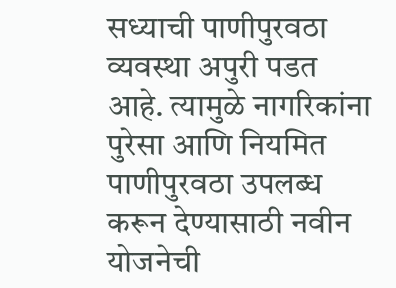सध्याची पाणीपुरवठा व्यवस्था अपुरी पडत आहे. त्यामुळे नागरिकांना पुरेसा आणि नियमित पाणीपुरवठा उपलब्ध करून देण्यासाठी नवीन योजनेची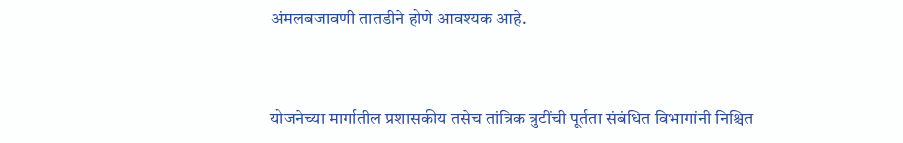अंमलबजावणी तातडीने होणे आवश्यक आहे.



योजनेच्या मार्गातील प्रशासकीय तसेच तांत्रिक त्रुटींची पूर्तता संबंधित विभागांनी निश्चित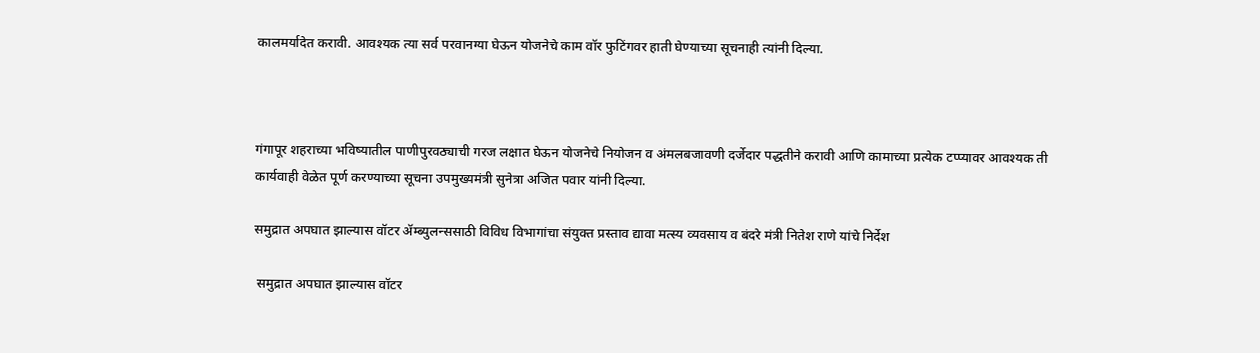कालमर्यादेत करावी. आवश्यक त्या सर्व परवानग्या घेऊन योजनेचे काम वॉर फुटिंगवर हाती घेण्याच्या सूचनाही त्यांनी दिल्या.



गंगापूर शहराच्या भविष्यातील पाणीपुरवठ्याची गरज लक्षात घेऊन योजनेचे नियोजन व अंमलबजावणी दर्जेदार पद्धतीने करावी आणि कामाच्या प्रत्येक टप्प्यावर आवश्यक ती कार्यवाही वेळेत पूर्ण करण्याच्या सूचना उपमुख्यमंत्री सुनेत्रा अजित पवार यांनी दिल्या.

समुद्रात अपघात झाल्यास वॉटर ॲम्ब्युलन्ससाठी विविध विभागांचा संयुक्त प्रस्ताव द्यावा मत्स्य व्यवसाय व बंदरे मंत्री नितेश राणे यांचे निर्देश

 समुद्रात अपघात झाल्यास वॉटर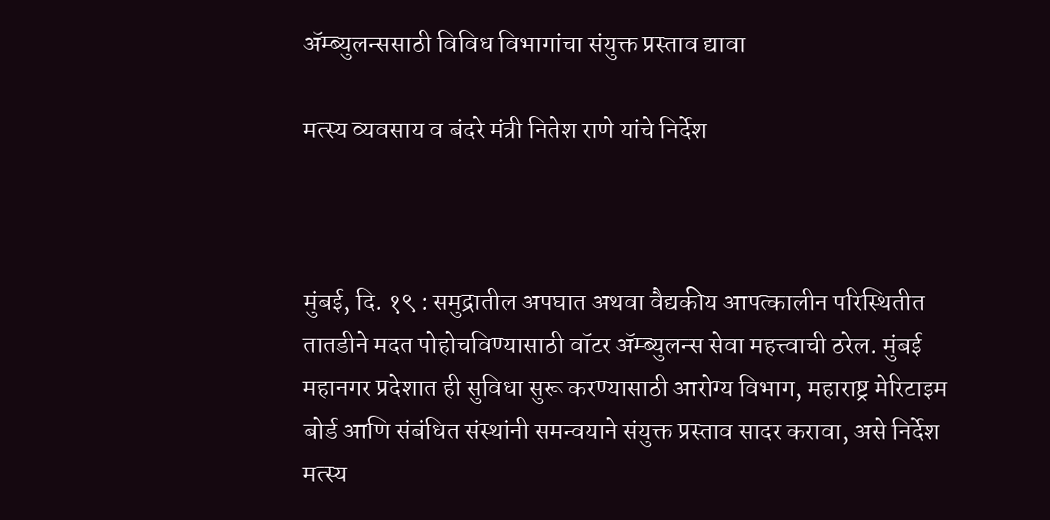ॲम्ब्युलन्ससाठी विविध विभागांचा संयुक्त प्रस्ताव द्यावा

मत्स्य व्यवसाय व बंदरे मंत्री नितेश राणे यांचे निर्देश



मुंबई, दि. १९ : समुद्रातील अपघात अथवा वैद्यकीय आपत्कालीन परिस्थितीत तातडीने मदत पोहोचविण्यासाठी वॉटर ॲम्ब्युलन्स सेवा महत्त्वाची ठरेल. मुंबई महानगर प्रदेशात ही सुविधा सुरू करण्यासाठी आरोग्य विभाग, महाराष्ट्र मेरिटाइम बोर्ड आणि संबंधित संस्थांनी समन्वयाने संयुक्त प्रस्ताव सादर करावा, असे निर्देश मत्स्य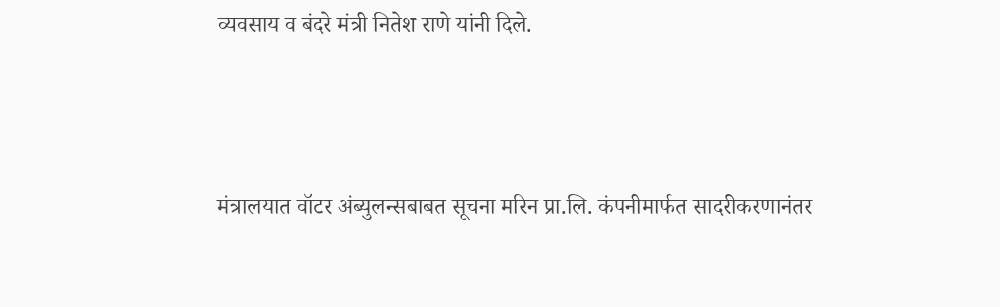व्यवसाय व बंदरे मंत्री नितेश राणे यांनी दिले.



मंत्रालयात वॉटर अंब्युलन्सबाबत सूचना मरिन प्रा.लि. कंपनीमार्फत सादरीकरणानंतर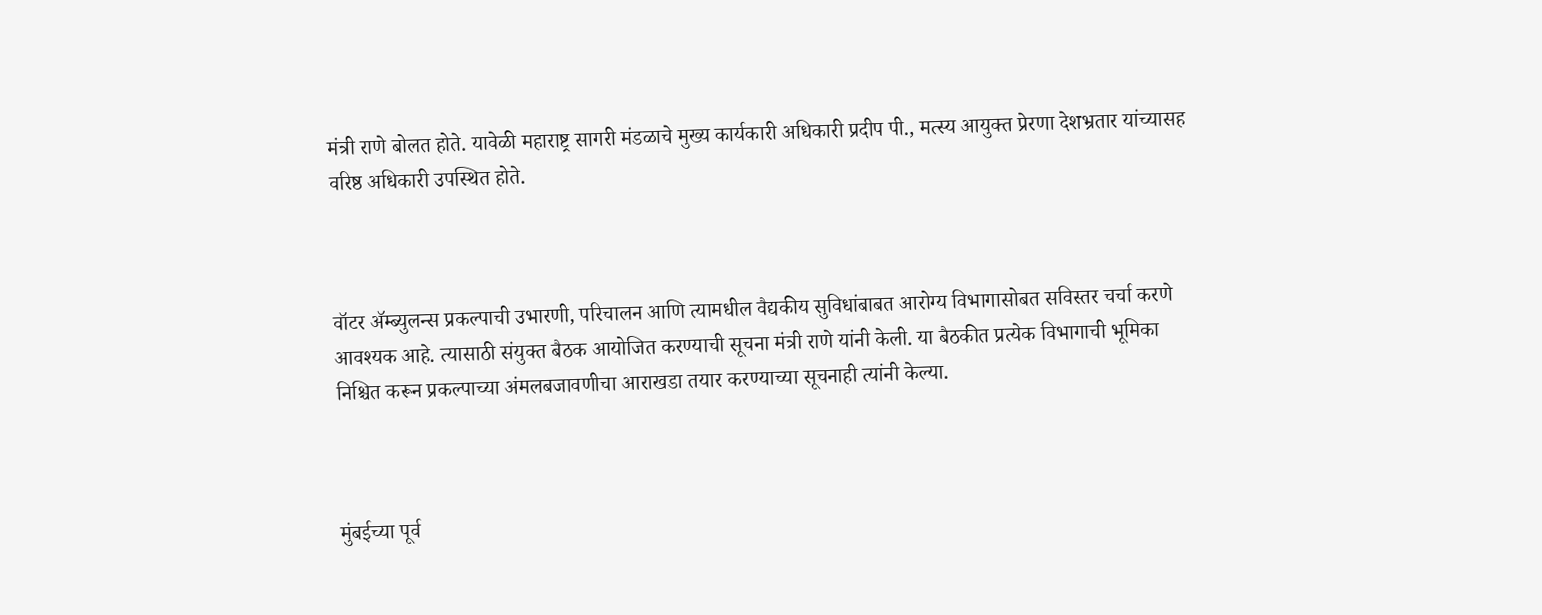मंत्री राणे बोलत होते. यावेळी महाराष्ट्र सागरी मंडळाचे मुख्य कार्यकारी अधिकारी प्रदीप पी., मत्स्य आयुक्त प्रेरणा देशभ्रतार यांच्यासह वरिष्ठ अधिकारी उपस्थित होते.



वॉटर ॲम्ब्युलन्स प्रकल्पाची उभारणी, परिचालन आणि त्यामधील वैद्यकीय सुविधांबाबत आरोग्य विभागासोबत सविस्तर चर्चा करणे आवश्यक आहे. त्यासाठी संयुक्त बैठक आयोजित करण्याची सूचना मंत्री राणे यांनी केली. या बैठकीत प्रत्येक विभागाची भूमिका निश्चित करून प्रकल्पाच्या अंमलबजावणीचा आराखडा तयार करण्याच्या सूचनाही त्यांनी केल्या.



मुंबईच्या पूर्व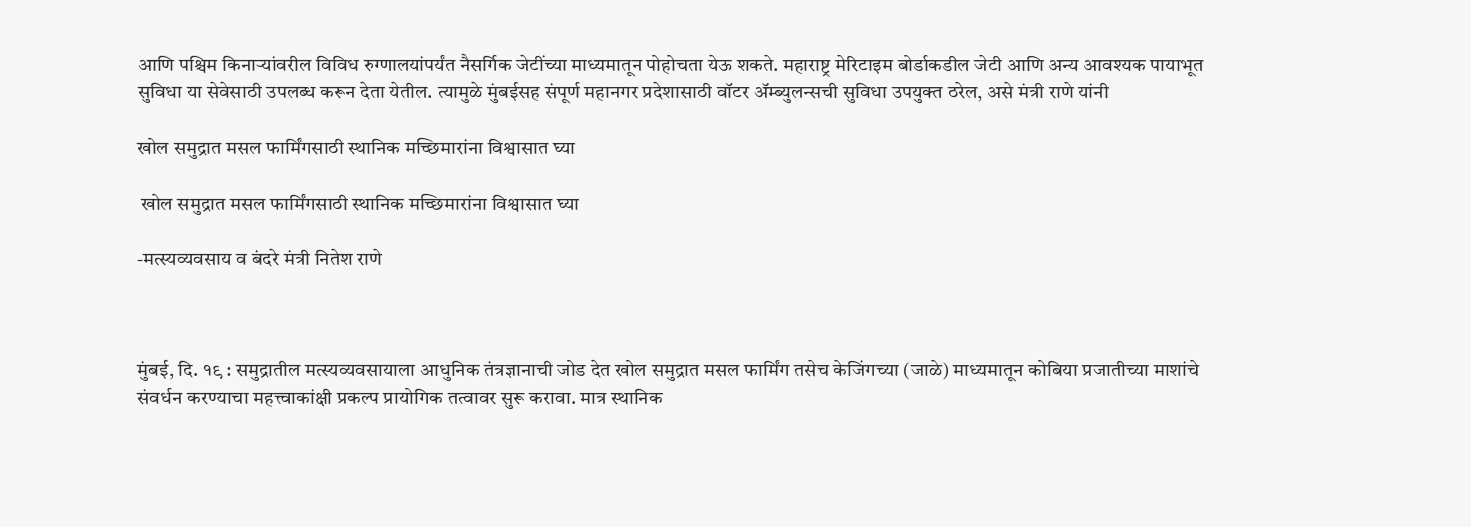आणि पश्चिम किनाऱ्यांवरील विविध रुग्णालयांपर्यंत नैसर्गिक जेटींच्या माध्यमातून पोहोचता येऊ शकते. महाराष्ट्र मेरिटाइम बोर्डाकडील जेटी आणि अन्य आवश्यक पायाभूत सुविधा या सेवेसाठी उपलब्ध करून देता येतील. त्यामुळे मुंबईसह संपूर्ण महानगर प्रदेशासाठी वॉटर ॲम्ब्युलन्सची सुविधा उपयुक्त ठरेल, असे मंत्री राणे यांनी

खोल समुद्रात मसल फार्मिंगसाठी स्थानिक मच्छिमारांना विश्वासात घ्या

 खोल समुद्रात मसल फार्मिंगसाठी स्थानिक मच्छिमारांना विश्वासात घ्या

-मत्स्यव्यवसाय व बंदरे मंत्री नितेश राणे



मुंबई, दि. १९ : समुद्रातील मत्स्यव्यवसायाला आधुनिक तंत्रज्ञानाची जोड देत खोल समुद्रात मसल फार्मिंग तसेच केजिंगच्या (जाळे) माध्यमातून कोबिया प्रजातीच्या माशांचे संवर्धन करण्याचा महत्त्वाकांक्षी प्रकल्प प्रायोगिक तत्वावर सुरू करावा. मात्र स्थानिक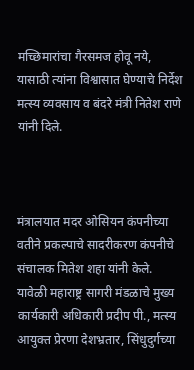मच्छिमारांचा गैरसमज होवू नये, यासाठी त्यांना विश्वासात घेण्याचे निर्देश मत्स्य व्यवसाय व बंदरे मंत्री नितेश राणे यांनी दिले.



मंत्रालयात मदर ओसियन कंपनीच्या वतीने प्रकल्पाचे सादरीकरण कंपनीचे संचालक मितेश शहा यांनी केले. यावेळी महाराष्ट्र सागरी मंडळाचे मुख्य कार्यकारी अधिकारी प्रदीप पी., मत्स्य आयुक्त प्रेरणा देशभ्रतार, सिंधुदुर्गच्या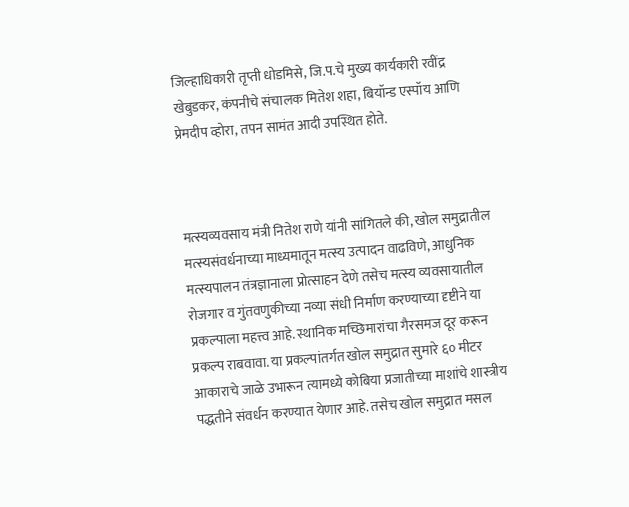जिल्हाधिकारी तृप्ती धोडमिसे, जि.प.चे मुख्य कार्यकारी रवींद्र खेबुडकर, कंपनीचे संचालक मितेश शहा, बियॉन्ड एस्पॉय आणि प्रेमदीप व्होरा, तपन सामंत आदी उपस्थित होते.



मत्स्यव्यवसाय मंत्री नितेश राणे यांनी सांगितले की, खोल समुद्रातील मत्स्यसंवर्धनाच्या माध्यमातून मत्स्य उत्पादन वाढविणे, आधुनिक मत्स्यपालन तंत्रज्ञानाला प्रोत्साहन देणे तसेच मत्स्य व्यवसायातील रोजगार व गुंतवणुकीच्या नव्या संधी निर्माण करण्याच्या दृष्टीने या प्रकल्पाला महत्त्व आहे. स्थानिक मच्छिमारांचा गैरसमज दूर करून प्रकल्प राबवावा. या प्रकल्पांतर्गत खोल समुद्रात सुमारे ६० मीटर आकाराचे जाळे उभारून त्यामध्ये कोबिया प्रजातीच्या माशांचे शास्त्रीय पद्धतीने संवर्धन करण्यात येणार आहे. तसेच खोल समुद्रात मसल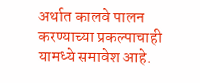अर्थात कालवे पालन करण्याच्या प्रकल्पाचाही यामध्ये समावेश आहे.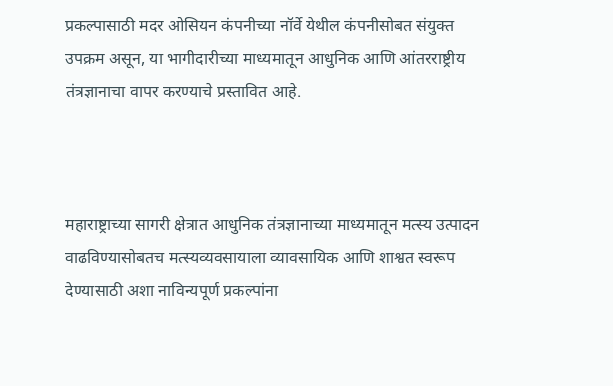प्रकल्पासाठी मदर ओसियन कंपनीच्या नॉर्वे येथील कंपनीसोबत संयुक्त उपक्रम असून, या भागीदारीच्या माध्यमातून आधुनिक आणि आंतरराष्ट्रीय तंत्रज्ञानाचा वापर करण्याचे प्रस्तावित आहे.



महाराष्ट्राच्या सागरी क्षेत्रात आधुनिक तंत्रज्ञानाच्या माध्यमातून मत्स्य उत्पादन वाढविण्यासोबतच मत्स्यव्यवसायाला व्यावसायिक आणि शाश्वत स्वरूप देण्यासाठी अशा नाविन्यपूर्ण प्रकल्पांना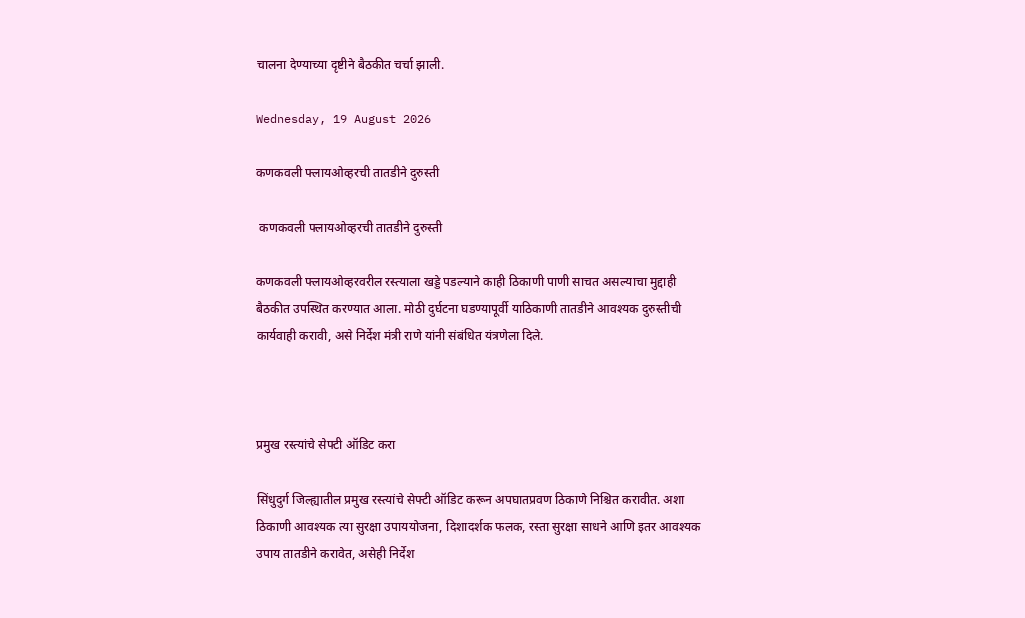चालना देण्याच्या दृष्टीने बैठकीत चर्चा झाली.

Wednesday, 19 August 2026

कणकवली फ्लायओव्हरची तातडीने दुरुस्ती

 कणकवली फ्लायओव्हरची तातडीने दुरुस्ती

कणकवली फ्लायओव्हरवरील रस्त्याला खड्डे पडल्याने काही ठिकाणी पाणी साचत असल्याचा मुद्दाही बैठकीत उपस्थित करण्यात आला. मोठी दुर्घटना घडण्यापूर्वी याठिकाणी तातडीने आवश्यक दुरुस्तीची कार्यवाही करावी, असे निर्देश मंत्री राणे यांनी संबंधित यंत्रणेला दिले.



प्रमुख रस्त्यांचे सेफ्टी ऑडिट करा

सिंधुदुर्ग जिल्ह्यातील प्रमुख रस्त्यांचे सेफ्टी ऑडिट करून अपघातप्रवण ठिकाणे निश्चित करावीत. अशा ठिकाणी आवश्यक त्या सुरक्षा उपाययोजना, दिशादर्शक फलक, रस्ता सुरक्षा साधने आणि इतर आवश्यक उपाय तातडीने करावेत, असेही निर्देश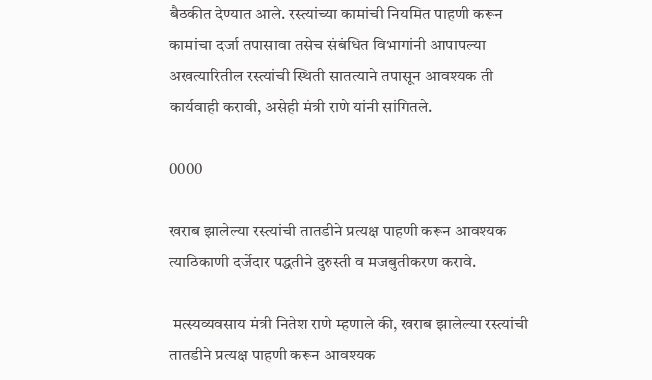बैठकीत देण्यात आले. रस्त्यांच्या कामांची नियमित पाहणी करून कामांचा दर्जा तपासावा तसेच संबंधित विभागांनी आपापल्या अखत्यारितील रस्त्यांची स्थिती सातत्याने तपासून आवश्यक ती कार्यवाही करावी, असेही मंत्री राणे यांनी सांगितले.

0000

खराब झालेल्या रस्त्यांची तातडीने प्रत्यक्ष पाहणी करून आवश्यक त्याठिकाणी दर्जेदार पद्धतीने दुरुस्ती व मजबुतीकरण करावे.

 मत्स्यव्यवसाय मंत्री नितेश राणे म्हणाले की, खराब झालेल्या रस्त्यांची तातडीने प्रत्यक्ष पाहणी करून आवश्यक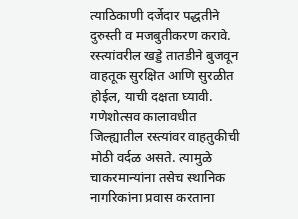त्याठिकाणी दर्जेदार पद्धतीने दुरुस्ती व मजबुतीकरण करावे. रस्त्यांवरील खड्डे तातडीने बुजवून वाहतूक सुरक्षित आणि सुरळीत होईल, याची दक्षता घ्यावी. गणेशोत्सव कालावधीत जिल्ह्यातील रस्त्यांवर वाहतुकीची मोठी वर्दळ असते. त्यामुळे चाकरमान्यांना तसेच स्थानिक नागरिकांना प्रवास करताना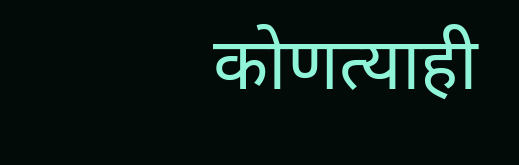कोणत्याही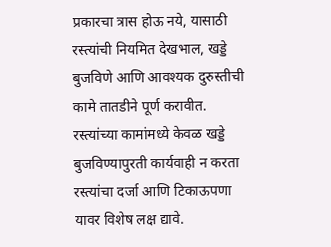प्रकारचा त्रास होऊ नये, यासाठी रस्त्यांची नियमित देखभाल, खड्डे बुजविणे आणि आवश्यक दुरुस्तीची कामे तातडीने पूर्ण करावीत. रस्त्यांच्या कामांमध्ये केवळ खड्डे बुजविण्यापुरती कार्यवाही न करता रस्त्यांचा दर्जा आणि टिकाऊपणा यावर विशेष लक्ष द्यावे.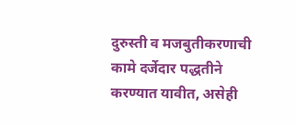दुरुस्ती व मजबुतीकरणाची कामे दर्जेदार पद्धतीने करण्यात यावीत, असेही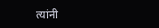त्यांनी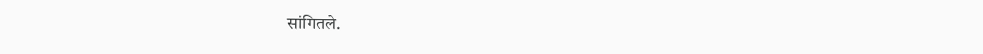सांगितले.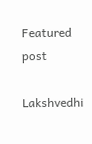Featured post

Lakshvedhi